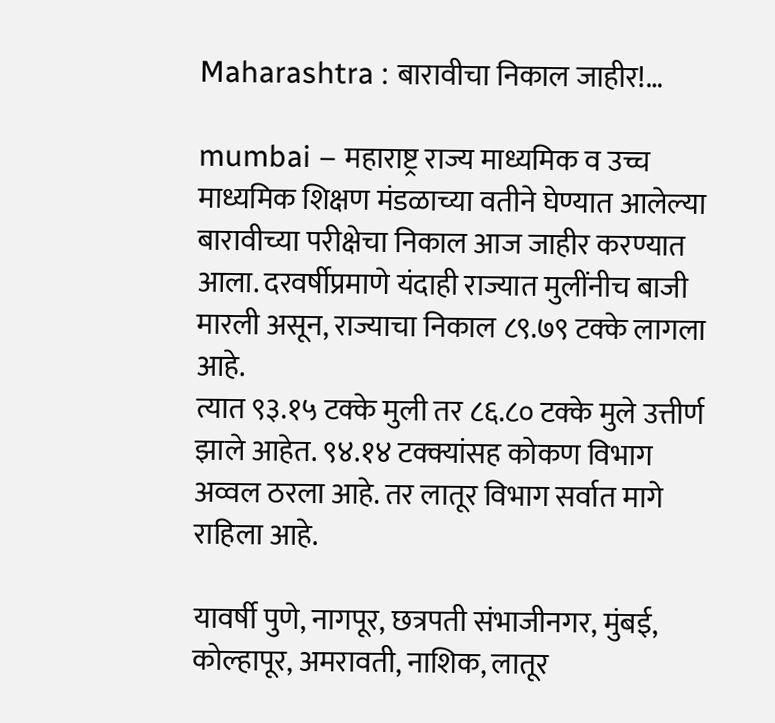Maharashtra : बारावीचा निकाल जाहीर!…

mumbai – महाराष्ट्र राज्य माध्यमिक व उच्च माध्यमिक शिक्षण मंडळाच्या वतीने घेण्यात आलेल्या बारावीच्या परीक्षेचा निकाल आज जाहीर करण्यात आला. दरवर्षीप्रमाणे यंदाही राज्यात मुलींनीच बाजी मारली असून, राज्याचा निकाल ८९.७९ टक्के लागला आहे.
त्यात ९३.१५ टक्के मुली तर ८६.८० टक्के मुले उत्तीर्ण झाले आहेत. ९४.१४ टक्क्यांसह कोकण विभाग अव्वल ठरला आहे. तर लातूर विभाग सर्वात मागे राहिला आहे.

यावर्षी पुणे, नागपूर, छत्रपती संभाजीनगर, मुंबई, कोल्हापूर, अमरावती, नाशिक, लातूर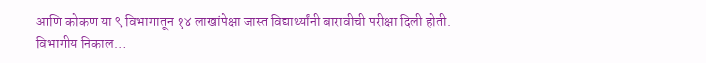आणि कोकण या ९ विभागातून १४ लाखांपेक्षा जास्त विद्यार्थ्यांनी बारावीची परीक्षा दिली होती.
विभागीय निकाल…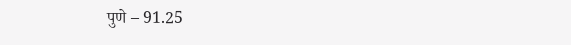पुणे – 91.25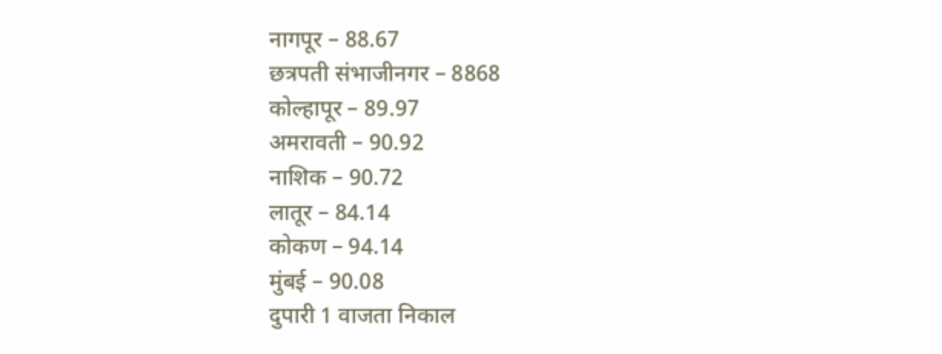नागपूर – 88.67
छत्रपती संभाजीनगर – 8868
कोल्हापूर – 89.97
अमरावती – 90.92
नाशिक – 90.72
लातूर – 84.14
कोकण – 94.14
मुंबई – 90.08
दुपारी 1 वाजता निकाल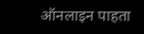ऑनलाइन पाहता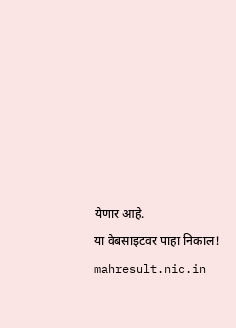येणार आहे.
या वेबसाइटवर पाहा निकाल!
mahresult.nic.in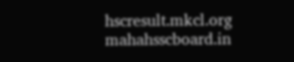hscresult.mkcl.org
mahahsscboard.in